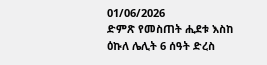01/06/2026
ድምጽ የመስጠት ሒደቱ እስከ ዕኩለ ሌሊት 6 ሰዓት ድረስ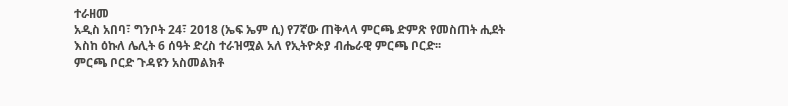ተራዘመ
አዲስ አበባ፣ ግንቦት 24፣ 2018 (ኤፍ ኤም ሲ) የ7ኛው ጠቅላላ ምርጫ ድምጽ የመስጠት ሒደት እስከ ዕኩለ ሌሊት 6 ሰዓት ድረስ ተራዝሟል አለ የኢትዮጵያ ብሔራዊ ምርጫ ቦርድ፡፡
ምርጫ ቦርድ ጉዳዩን አስመልክቶ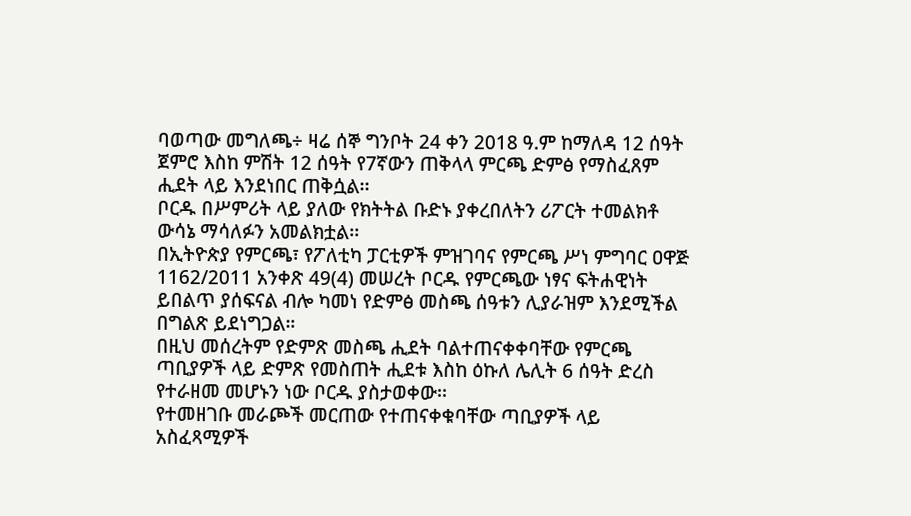ባወጣው መግለጫ÷ ዛሬ ሰኞ ግንቦት 24 ቀን 2018 ዓ.ም ከማለዳ 12 ሰዓት ጀምሮ እስከ ምሽት 12 ሰዓት የ7ኛውን ጠቅላላ ምርጫ ድምፅ የማስፈጸም ሒደት ላይ እንደነበር ጠቅሷል፡፡
ቦርዱ በሥምሪት ላይ ያለው የክትትል ቡድኑ ያቀረበለትን ሪፖርት ተመልክቶ ውሳኔ ማሳለፉን አመልክቷል፡፡
በኢትዮጵያ የምርጫ፣ የፖለቲካ ፓርቲዎች ምዝገባና የምርጫ ሥነ ምግባር ዐዋጅ 1162/2011 አንቀጽ 49(4) መሠረት ቦርዱ የምርጫው ነፃና ፍትሐዊነት ይበልጥ ያሰፍናል ብሎ ካመነ የድምፅ መስጫ ሰዓቱን ሊያራዝም እንደሚችል በግልጽ ይደነግጋል።
በዚህ መሰረትም የድምጽ መስጫ ሒደት ባልተጠናቀቀባቸው የምርጫ ጣቢያዎች ላይ ድምጽ የመስጠት ሒደቱ እስከ ዕኩለ ሌሊት 6 ሰዓት ድረስ የተራዘመ መሆኑን ነው ቦርዱ ያስታወቀው፡፡
የተመዘገቡ መራጮች መርጠው የተጠናቀቁባቸው ጣቢያዎች ላይ አስፈጻሚዎች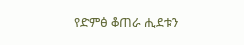የድምፅ ቆጠራ ሒደቱን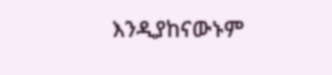እንዲያከናውኑም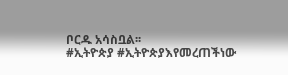ቦርዱ አሳስቧል፡፡
#ኢትዮጵያ #ኢትዮጵያእየመረጠችነው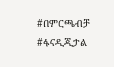#በምርጫብቻ #ፋናዲጂታል